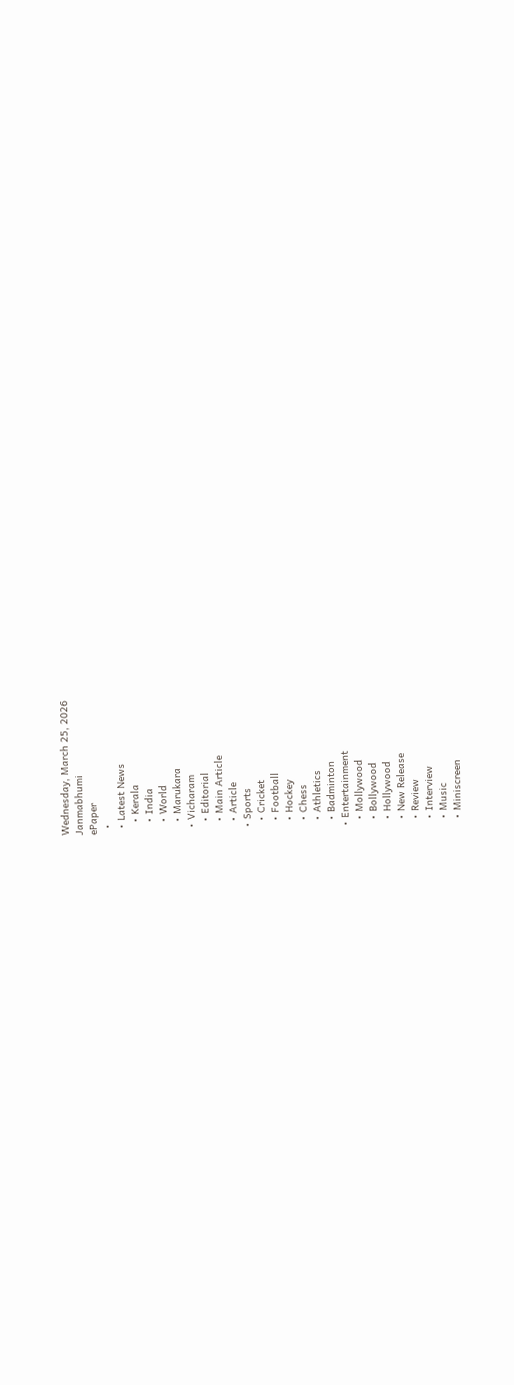Wednesday, March 25, 2026
Janmabhumi
ePaper
  •
  • Latest News
    • Kerala
    • India
    • World
    • Marukara
  • Vicharam
    • Editorial
    • Main Article
    • Article
  • Sports
    • Cricket
    • Football
    • Hockey
    • Chess
    • Athletics
    • Badminton
  • Entertainment
    • Mollywood
    • Bollywood
    • Hollywood
    • New Release
    • Review
    • Interview
    • Music
    • Miniscreen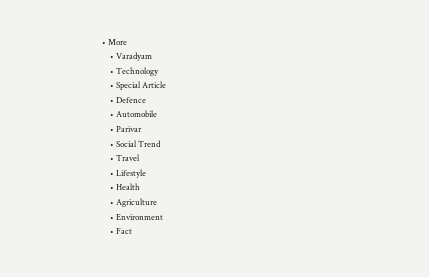• More
    • Varadyam
    • Technology
    • Special Article
    • Defence
    • Automobile
    • Parivar
    • Social Trend
    • Travel
    • Lifestyle
    • Health
    • Agriculture
    • Environment
    • Fact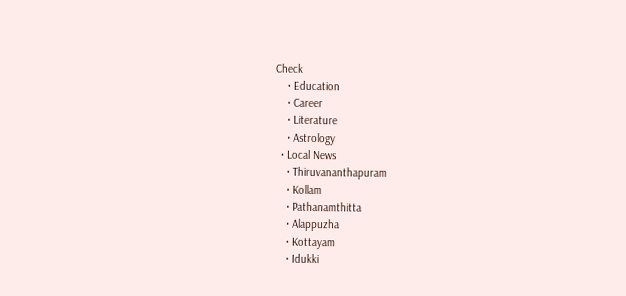Check
    • Education
    • Career
    • Literature
    • Astrology
  • Local News
    • Thiruvananthapuram
    • Kollam
    • Pathanamthitta
    • Alappuzha
    • Kottayam
    • Idukki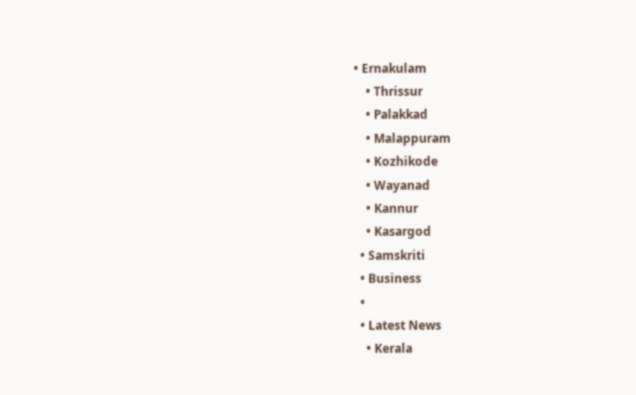• Ernakulam
    • Thrissur
    • Palakkad
    • Malappuram
    • Kozhikode
    • Wayanad
    • Kannur
    • Kasargod
  • Samskriti
  • Business
  •
  • Latest News
    • Kerala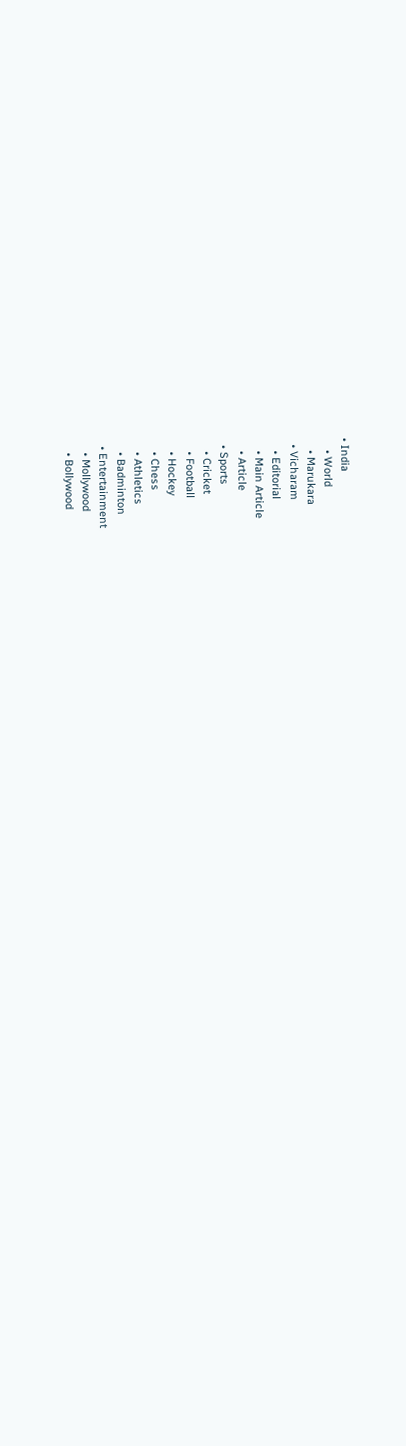• India
    • World
    • Marukara
  • Vicharam
    • Editorial
    • Main Article
    • Article
  • Sports
    • Cricket
    • Football
    • Hockey
    • Chess
    • Athletics
    • Badminton
  • Entertainment
    • Mollywood
    • Bollywood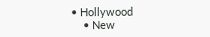• Hollywood
    • New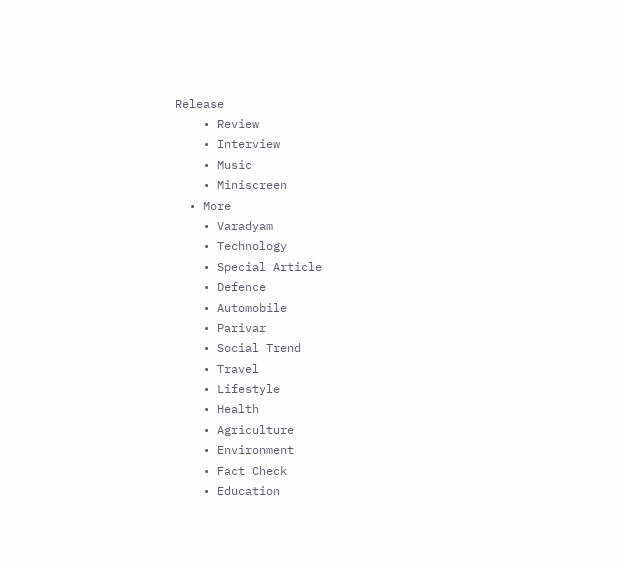Release
    • Review
    • Interview
    • Music
    • Miniscreen
  • More
    • Varadyam
    • Technology
    • Special Article
    • Defence
    • Automobile
    • Parivar
    • Social Trend
    • Travel
    • Lifestyle
    • Health
    • Agriculture
    • Environment
    • Fact Check
    • Education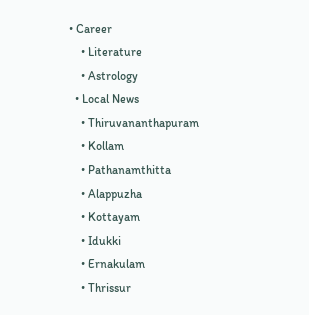• Career
    • Literature
    • Astrology
  • Local News
    • Thiruvananthapuram
    • Kollam
    • Pathanamthitta
    • Alappuzha
    • Kottayam
    • Idukki
    • Ernakulam
    • Thrissur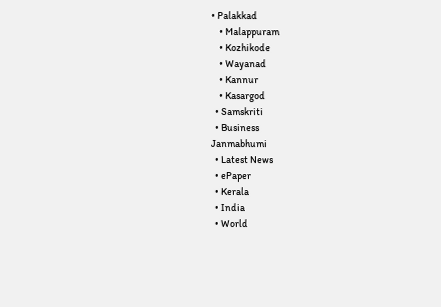• Palakkad
    • Malappuram
    • Kozhikode
    • Wayanad
    • Kannur
    • Kasargod
  • Samskriti
  • Business
Janmabhumi
  • Latest News
  • ePaper
  • Kerala
  • India
  • World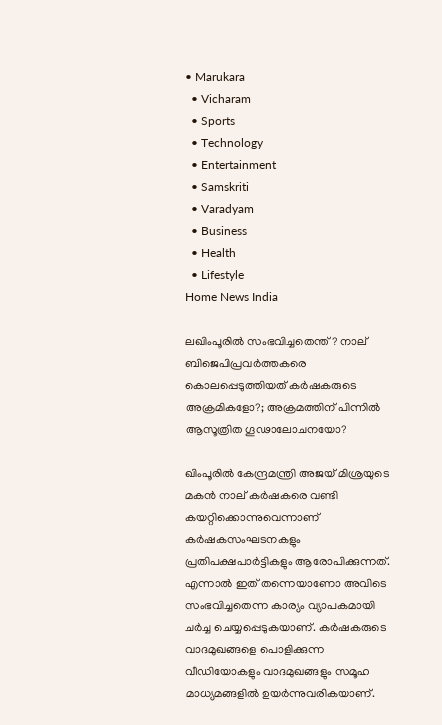• Marukara
  • Vicharam
  • Sports
  • Technology
  • Entertainment
  • Samskriti
  • Varadyam
  • Business
  • Health
  • Lifestyle
Home News India

ലഖിംപൂരില്‍ സംഭവിച്ചതെന്ത്? നാല് ബിജെപിപ്രവര്‍ത്തകരെ കൊലപ്പെടുത്തിയത് കര്‍ഷകരുടെ അക്രമികളോ?; അക്രമത്തിന് പിന്നില്‍ ആസൂത്രിത ഗൂഢാലോചനയോ?

ഖിംപൂരില്‍ കേന്ദ്രമന്ത്രി അജയ് മിശ്രയുടെ മകന്‍ നാല് കര്‍ഷകരെ വണ്ടി കയറ്റിക്കൊന്നുവെന്നാണ് കര്‍ഷകസംഘടനകളും പ്രതിപക്ഷപാര്‍ട്ടികളും ആരോപിക്കുന്നത്. എന്നാല്‍ ഇത് തന്നെയാണോ അവിടെ സംഭവിച്ചതെന്ന കാര്യം വ്യാപകമായി ചര്‍ച്ച ചെയ്യപ്പെടുകയാണ്. കര്‍ഷകരുടെ വാദമുഖങ്ങളെ പൊളിക്കുന്ന വീഡിയോകളും വാദമുഖങ്ങളും സമൂഹ മാധ്യമങ്ങളില്‍ ഉയര്‍ന്നുവരികയാണ്.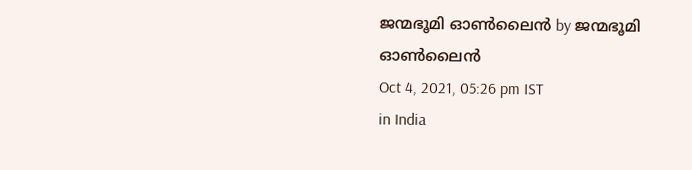ജന്മഭൂമി ഓണ്‍ലൈന്‍ by ജന്മഭൂമി ഓണ്‍ലൈന്‍
Oct 4, 2021, 05:26 pm IST
in India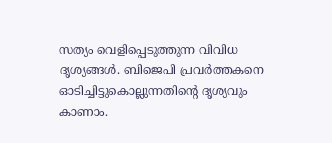സത്യം വെളിപ്പെടുത്തുന്ന വിവിധ ദൃശ്യങ്ങള്‍. ബിജെപി പ്രവര്‍ത്തകനെ ഓടിച്ചിട്ടുകൊല്ലുന്നതിന്‍റെ ദൃശ്യവും കാണാം.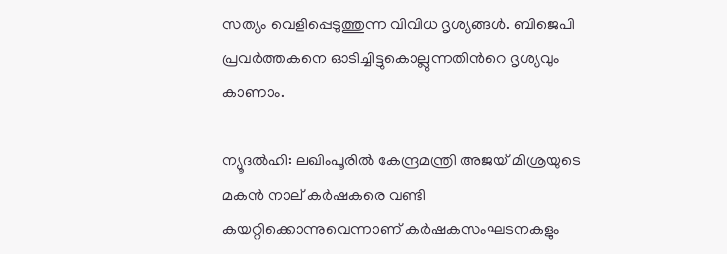സത്യം വെളിപ്പെടുത്തുന്ന വിവിധ ദൃശ്യങ്ങള്‍. ബിജെപി പ്രവര്‍ത്തകനെ ഓടിച്ചിട്ടുകൊല്ലുന്നതിന്‍റെ ദൃശ്യവും കാണാം.

ന്യൂദല്‍ഹി: ലഖിംപൂരില്‍ കേന്ദ്രമന്ത്രി അജയ് മിശ്രയുടെ മകന്‍ നാല് കര്‍ഷകരെ വണ്ടി കയറ്റിക്കൊന്നുവെന്നാണ് കര്‍ഷകസംഘടനകളും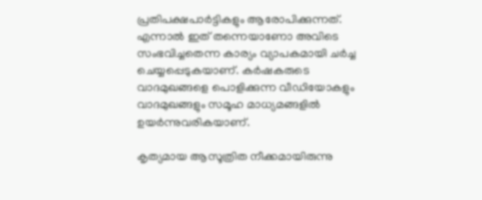പ്രതിപക്ഷപാര്‍ട്ടികളും ആരോപിക്കുന്നത്. എന്നാല്‍ ഇത് തന്നെയാണോ അവിടെ സംഭവിച്ചതെന്ന കാര്യം വ്യാപകമായി ചര്‍ച്ച ചെയ്യപ്പെടുകയാണ്. കര്‍ഷകരുടെ വാദമുഖങ്ങളെ പൊളിക്കുന്ന വീഡിയോകളും വാദമുഖങ്ങളും സമൂഹ മാധ്യമങ്ങളില്‍ ഉയര്‍ന്നുവരികയാണ്.

കൃത്യമായ ആസൂത്രിത നീക്കമായിരുന്നു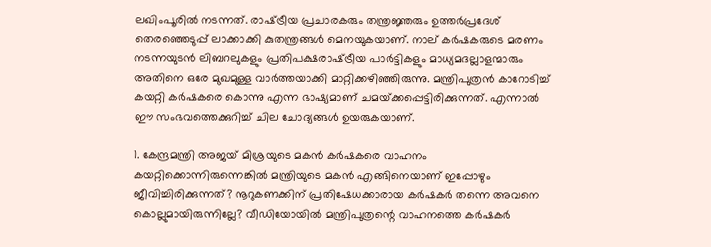ലഖിംപൂരില്‍ നടന്നത്. രാഷ്‌ട്രീയ പ്രചാരകരും തന്ത്രജ്ഞരും ഉത്തര്‍പ്രദേശ് തെരഞ്ഞെടുപ്പ് ലാക്കാക്കി കുതന്ത്രങ്ങള്‍ മെനയുകയാണ്. നാല് കര്‍ഷകരുടെ മരണം നടന്നയുടന്‍ ലിബറലുകളും പ്രതിപക്ഷരാഷ്‌ട്രീയ പാര്‍ട്ടികളും മാധ്യമദല്ലാളന്മാരും അതിനെ ഒരേ മുഖമുള്ള വാര്‍ത്തയാക്കി മാറ്റിക്കഴിഞ്ഞിരുന്നു. മന്ത്രിപുത്രന്‍ കാറോടിച്ച് കയറ്റി കര്‍ഷകരെ കൊന്നു എന്ന ഭാഷ്യമാണ് ചമയ്‌ക്കപ്പെട്ടിരിക്കുന്നത്. എന്നാല്‍ ഈ സംഭവത്തെക്കുറിച്ച് ചില ചോദ്യങ്ങള്‍ ഉയരുകയാണ്.

1. കേന്ദ്രമന്ത്രി അജയ് മിശ്രയുടെ മകന്‍ കര്‍ഷകരെ വാഹനം കയറ്റിക്കൊന്നിരുന്നെങ്കില്‍ മന്ത്രിയുടെ മകന്‍ എങ്ങിനെയാണ് ഇപ്പോഴും ജീവിച്ചിരിക്കുന്നത്? നൂറുകണക്കിന് പ്രതിഷേധക്കാരായ കര്‍ഷകര്‍ തന്നെ അവനെ കൊല്ലുമായിരുന്നില്ലേ? വീഡിയോയില്‍ മന്ത്രിപുത്രന്റെ വാഹനത്തെ കര്‍ഷകര്‍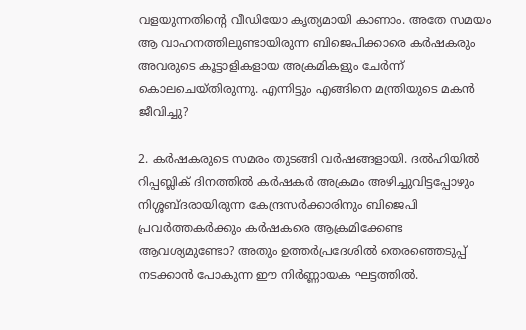വളയുന്നതിന്റെ വീഡിയോ കൃത്യമായി കാണാം. അതേ സമയം ആ വാഹനത്തിലുണ്ടായിരുന്ന ബിജെപിക്കാരെ കര്‍ഷകരും അവരുടെ കൂട്ടാളികളായ അക്രമികളും ചേര്‍ന്ന് കൊലചെയ്തിരുന്നു. എന്നിട്ടും എങ്ങിനെ മന്ത്രിയുടെ മകന്‍ ജീവിച്ചു?

2. കര്‍ഷകരുടെ സമരം തുടങ്ങി വര്‍ഷങ്ങളായി. ദല്‍ഹിയില്‍ റിപ്പബ്ലിക് ദിനത്തില്‍ കര്‍ഷകര്‍ അക്രമം അഴിച്ചുവിട്ടപ്പോഴും നിശ്ശബ്ദരായിരുന്ന കേന്ദ്രസര്‍ക്കാരിനും ബിജെപി പ്രവര്‍ത്തകര്‍ക്കും കര്‍ഷകരെ ആക്രമിക്കേണ്ട ആവശ്യമുണ്ടോ? അതും ഉത്തര്‍പ്രദേശില്‍ തെരഞ്ഞെടുപ്പ് നടക്കാന്‍ പോകുന്ന ഈ നിര്‍ണ്ണായക ഘട്ടത്തില്‍.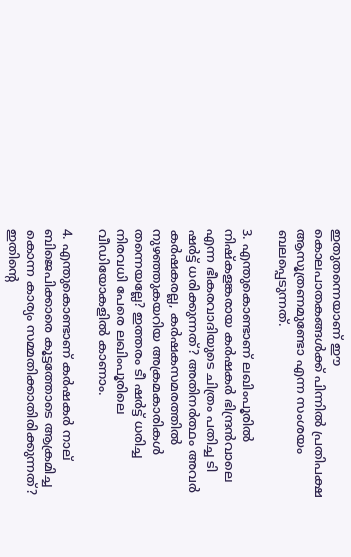ഇതുതന്നെയാണ് ഈ കൊലപാതകങ്ങള്‍ക്ക് പിന്നില്‍ പ്രതിപക്ഷ ആസൂത്രണമുണ്ടോ എന്ന സംശയം ബലപ്പെടുന്നത്.

3. എന്തുകൊണ്ടാണ് ലഖിംപൂരില്‍ നിഷ്‌കളങ്കരായ കര്‍ഷകര്‍ ഭിന്ദ്രന്‍വാലെ എന്ന ഭീകരവാദിയുടെ ചിത്രം പതിച്ച ടി ഷര്‍ട്ട് ധരിക്കുന്നത്? അതിനര്‍ത്ഥം അവര്‍ കര്‍ഷകരല്ല, കര്‍ഷകസമരത്തില്‍ നുഴഞ്ഞുകയറിയ അക്രമകാരികള്‍ തന്നെയല്ലേ? ഇത്തരം ടീ ഷര്‍ട്ട് ധരിച്ച നിരവധി പേരെ ലഖിംപൂരിലെ വീഡിയോകളില്‍ കാണാം.

4. എന്തുകൊണ്ടാണ് കര്‍ഷകര്‍ നാല് ബിജെപിക്കാരെ കൂട്ടത്തോടെ ആക്രമിച്ച കൊന്ന കാര്യം സമ്മതിക്കാതിരിക്കുന്നത്? ഇതിന്റെ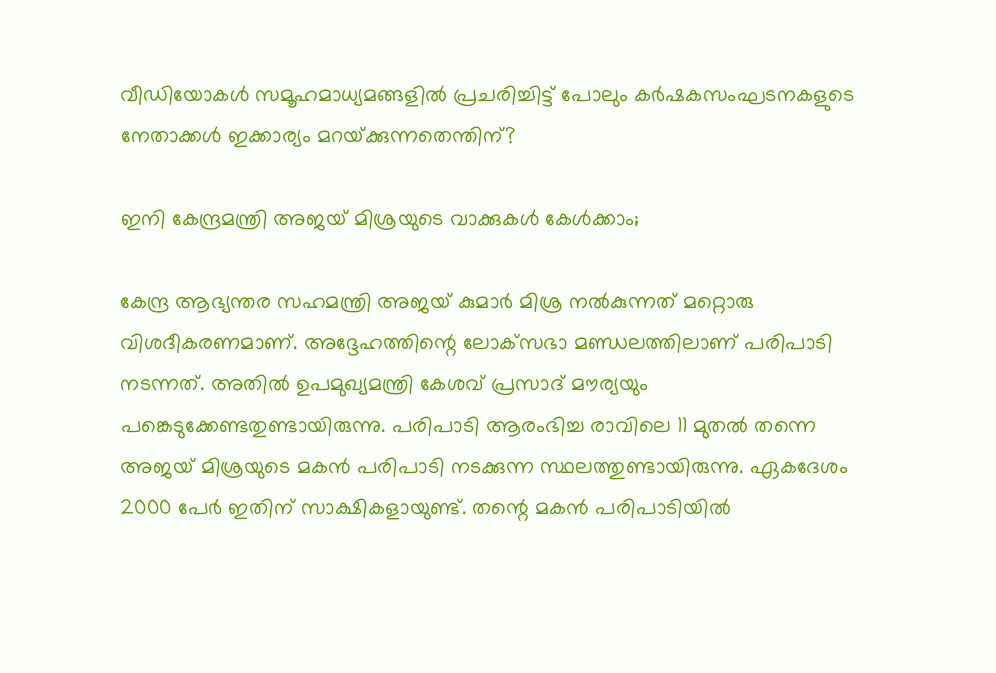വീഡിയോകള്‍ സമൂഹമാധ്യമങ്ങളില്‍ പ്രചരിച്ചിട്ട് പോലും കര്‍ഷകസംഘടനകളുടെ നേതാക്കള്‍ ഇക്കാര്യം മറയ്‌ക്കുന്നതെന്തിന്?

ഇനി കേന്ദ്രമന്ത്രി അജയ് മിശ്രയുടെ വാക്കുകള്‍ കേള്‍ക്കാം;

കേന്ദ്ര ആഭ്യന്തര സഹമന്ത്രി അജയ് കുമാര്‍ മിശ്ര നല്‍കുന്നത് മറ്റൊരു വിശദീകരണമാണ്. അദ്ദേഹത്തിന്റെ ലോക്‌സഭാ മണ്ഡലത്തിലാണ് പരിപാടി നടന്നത്. അതില്‍ ഉപമുഖ്യമന്ത്രി കേശവ് പ്രസാദ് മൗര്യയും പങ്കെടുക്കേണ്ടതുണ്ടായിരുന്നു. പരിപാടി ആരംഭിച്ച രാവിലെ 11 മുതല്‍ തന്നെ അജയ് മിശ്രയുടെ മകന്‍ പരിപാടി നടക്കുന്ന സ്ഥലത്തുണ്ടായിരുന്നു. ഏകദേശം 2000 പേര്‍ ഇതിന് സാക്ഷികളായുണ്ട്. തന്റെ മകന്‍ പരിപാടിയില്‍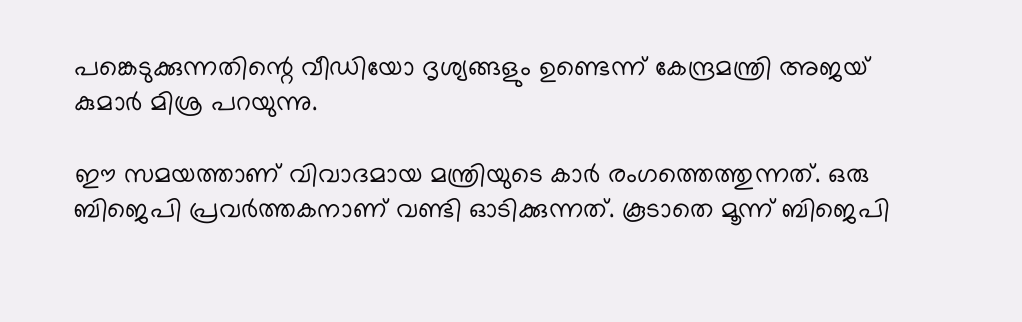പങ്കെടുക്കുന്നതിന്റെ വീഡിയോ ദൃശ്യങ്ങളും ഉണ്ടെന്ന് കേന്ദ്രമന്ത്രി അജയ് കുമാര്‍ മിശ്ര പറയുന്നു.

ഈ സമയത്താണ് വിവാദമായ മന്ത്രിയുടെ കാര്‍ രംഗത്തെത്തുന്നത്. ഒരു ബിജെപി പ്രവര്‍ത്തകനാണ് വണ്ടി ഓടിക്കുന്നത്. കൂടാതെ മൂന്ന് ബിജെപി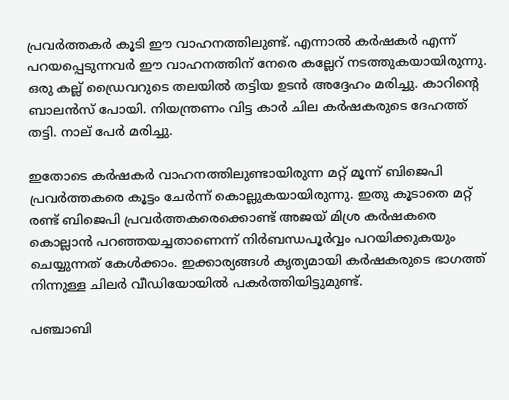പ്രവര്‍ത്തകര്‍ കൂടി ഈ വാഹനത്തിലുണ്ട്. എന്നാല്‍ കര്‍ഷകര്‍ എന്ന് പറയപ്പെടുന്നവര്‍ ഈ വാഹനത്തിന് നേരെ കല്ലേറ് നടത്തുകയായിരുന്നു. ഒരു കല്ല് ഡ്രൈവറുടെ തലയില്‍ തട്ടിയ ഉടന്‍ അദ്ദേഹം മരിച്ചു. കാറിന്റെ ബാലന്‍സ് പോയി. നിയന്ത്രണം വിട്ട കാര്‍ ചില കര്‍ഷകരുടെ ദേഹത്ത് തട്ടി. നാല് പേര്‍ മരിച്ചു.

ഇതോടെ കര്‍ഷകര്‍ വാഹനത്തിലുണ്ടായിരുന്ന മറ്റ് മൂന്ന് ബിജെപി പ്രവര്‍ത്തകരെ കൂട്ടം ചേര്‍ന്ന് കൊല്ലുകയായിരുന്നു. ഇതു കൂടാതെ മറ്റ് രണ്ട് ബിജെപി പ്രവര്‍ത്തകരെക്കൊണ്ട് അജയ് മിശ്ര കര്‍ഷകരെ കൊല്ലാന്‍ പറഞ്ഞയച്ചതാണെന്ന് നിര്‍ബന്ധപൂര്‍വ്വം പറയിക്കുകയും ചെയ്യുന്നത് കേള്‍ക്കാം. ഇക്കാര്യങ്ങള്‍ കൃത്യമായി കര്‍ഷകരുടെ ഭാഗത്ത് നിന്നുള്ള ചിലര്‍ വീഡിയോയില്‍ പകര്‍ത്തിയിട്ടുമുണ്ട്.

പഞ്ചാബി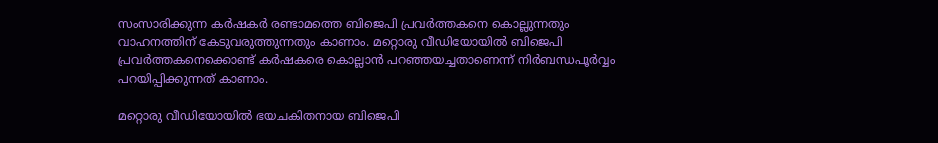സംസാരിക്കുന്ന കര്‍ഷകര്‍ രണ്ടാമത്തെ ബിജെപി പ്രവര്‍ത്തകനെ കൊല്ലുന്നതും വാഹനത്തിന് കേടുവരുത്തുന്നതും കാണാം. മറ്റൊരു വീഡിയോയില്‍ ബിജെപി പ്രവര്‍ത്തകനെക്കൊണ്ട് കര്‍ഷകരെ കൊല്ലാന്‍ പറഞ്ഞയച്ചതാണെന്ന് നിര്‍ബന്ധപൂര്‍വ്വം പറയിപ്പിക്കുന്നത് കാണാം.

മറ്റൊരു വീഡിയോയില്‍ ഭയചകിതനായ ബിജെപി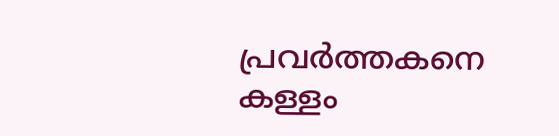പ്രവര്‍ത്തകനെ കള്ളം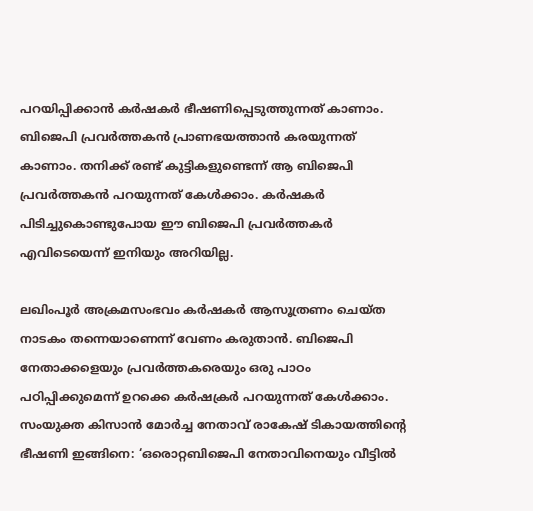പറയിപ്പിക്കാന്‍ കര്‍ഷകര്‍ ഭീഷണിപ്പെടുത്തുന്നത് കാണാം. ബിജെപി പ്രവര്‍ത്തകന്‍ പ്രാണഭയത്താന്‍ കരയുന്നത് കാണാം. തനിക്ക് രണ്ട് കുട്ടികളുണ്ടെന്ന് ആ ബിജെപി പ്രവര്‍ത്തകന്‍ പറയുന്നത് കേള്‍ക്കാം. കര്‍ഷകര്‍ പിടിച്ചുകൊണ്ടുപോയ ഈ ബിജെപി പ്രവര്‍ത്തകര്‍ എവിടെയെന്ന് ഇനിയും അറിയില്ല.

ലഖിംപൂര്‍ അക്രമസംഭവം കര്‍ഷകര്‍ ആസൂത്രണം ചെയ്ത നാടകം തന്നെയാണെന്ന് വേണം കരുതാന്‍. ബിജെപി നേതാക്കളെയും പ്രവര്‍ത്തകരെയും ഒരു പാഠം പഠിപ്പിക്കുമെന്ന് ഉറക്കെ കര്‍ഷക്രര്‍ പറയുന്നത് കേള്‍ക്കാം. സംയുക്ത കിസാന്‍ മോര്‍ച്ച നേതാവ് രാകേഷ് ടികായത്തിന്റെ ഭീഷണി ഇങ്ങിനെ: ‘ഒരൊറ്റബിജെപി നേതാവിനെയും വീട്ടില്‍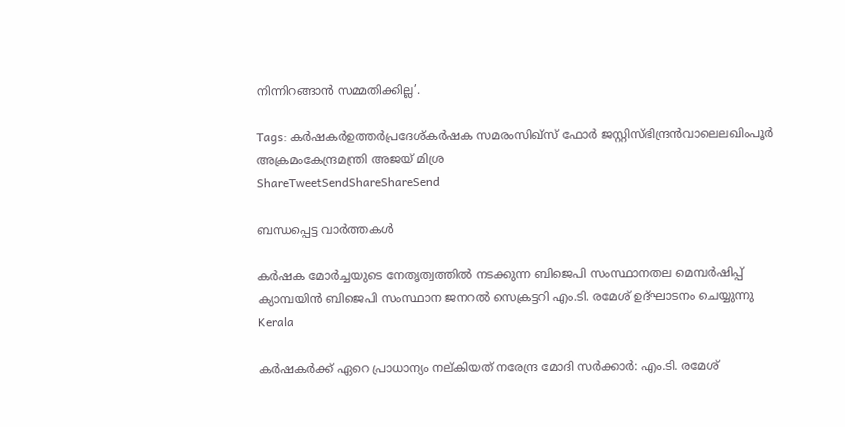നിന്നിറങ്ങാന്‍ സമ്മതിക്കില്ല’.

Tags: കര്‍ഷകര്‍ഉത്തര്‍പ്രദേശ്കര്‍ഷക സമരംസിഖ്സ് ഫോര്‍ ജസ്റ്റിസ്ഭിന്ദ്രന്‍വാലെലഖിംപൂര്‍ അക്രമംകേന്ദ്രമന്ത്രി അജയ് മിശ്ര
ShareTweetSendShareShareSend

ബന്ധപ്പെട്ട വാര്‍ത്തകള്‍

കര്‍ഷക മോര്‍ച്ചയുടെ നേതൃത്വത്തില്‍ നടക്കുന്ന ബിജെപി സംസ്ഥാനതല മെമ്പര്‍ഷിപ്പ് ക്യാമ്പയിന്‍ ബിജെപി സംസ്ഥാന ജനറല്‍ സെക്രട്ടറി എം.ടി. രമേശ് ഉദ്ഘാടനം ചെയ്യുന്നു
Kerala

കര്‍ഷകര്‍ക്ക് ഏറെ പ്രാധാന്യം നല്കിയത് നരേന്ദ്ര മോദി സര്‍ക്കാര്‍: എം.ടി. രമേശ്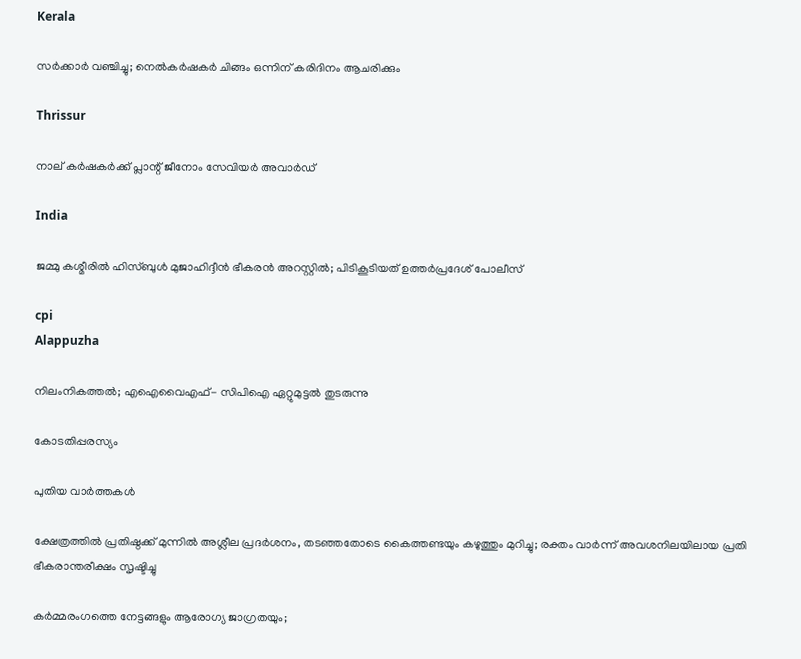Kerala

സര്‍ക്കാര്‍ വഞ്ചിച്ചു; നെല്‍കര്‍ഷകര്‍ ചിങ്ങം ഒന്നിന്‌ കരിദിനം ആചരിക്കും

Thrissur

നാല് കര്‍ഷകര്‍ക്ക് പ്ലാന്റ് ജീനോം സേവിയര്‍ അവാര്‍ഡ്

India

ജമ്മു കശ്മീരില്‍ ഹിസ്ബുള്‍ മുജാഹിദ്ദീന്‍ ഭീകരന്‍ അറസ്റ്റില്‍; പിടികൂടിയത് ഉത്തര്‍പ്രദേശ് പോലീസ്

cpi
Alappuzha

നിലംനികത്തല്‍; എഐവൈഎഫ്- സിപിഐ ഏറ്റുമുട്ടല്‍ തുടരുന്നു

കോടതിപ്പരസ്യം

പുതിയ വാര്‍ത്തകള്‍

ക്ഷേത്രത്തിൽ പ്രതിഷ്ഠക്ക് മുന്നിൽ അശ്ലീല പ്രദർശനം, തടഞ്ഞതോടെ കൈത്തണ്ടയും കഴുത്തും മുറിച്ചു; രക്തം വാർന്ന് അവശനിലയിലായ പ്രതി ഭീകരാന്തരീക്ഷം സൃഷ്ടിച്ചു

കർമ്മരംഗത്തെ നേട്ടങ്ങളും ആരോഗ്യ ജാഗ്രതയും;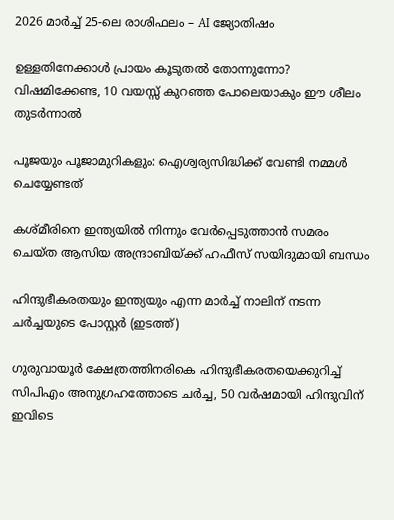2026 മാർച്ച് 25-ലെ രാശിഫലം – AI ജ്യോതിഷം

ഉള്ളതിനേക്കാൾ പ്രായം കൂടുതൽ തോന്നുന്നോ? വിഷമിക്കേണ്ട, 10 വയസ്സ് കുറഞ്ഞ പോലെയാകും ഈ ശീലം തുടർന്നാൽ

പൂജയും പൂജാമുറികളും: ഐശ്വര്യസിദ്ധിക്ക് വേണ്ടി നമ്മൾ ചെയ്യേണ്ടത്

കശ്മീരിനെ ഇന്ത്യയില്‍ നിന്നും വേര്‍പ്പെടുത്താന്‍ സമരം ചെയ്ത ആസിയ അന്ദ്രാബിയ്‌ക്ക് ഹഫീസ് സയിദുമായി ബന്ധം

ഹിന്ദുഭീകരതയും ഇന്ത്യയും എന്ന മാര്‍ച്ച് നാലിന് നടന്ന ചര്‍ച്ചയുടെ പോസ്റ്റര്‍ (ഇടത്ത്)

ഗുരുവായൂര്‍ ക്ഷേത്രത്തിനരികെ ഹിന്ദുഭീകരതയെക്കുറിച്ച് സിപിഎം അനുഗ്രഹത്തോടെ ചര്‍ച്ച, 50 വര്‍ഷമായി ഹിന്ദുവിന് ഇവിടെ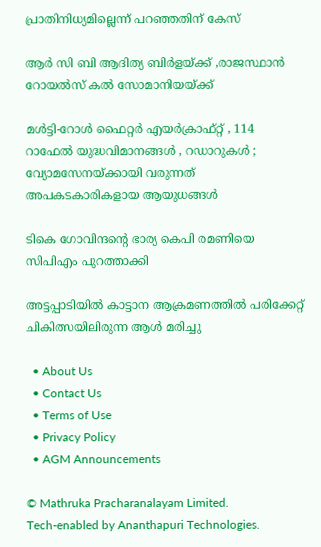പ്രാതിനിധ്യമില്ലെന്ന് പറഞ്ഞതിന് കേസ്

ആര്‍ സി ബി ആദിത്യ ബിര്‍ളയ്‌ക്ക് ,രാജസ്ഥാന്‍ റോയല്‍സ് കല്‍ സോമാനിയയ്‌ക്ക്

മൾട്ടി-റോൾ ഫൈറ്റർ എയർക്രാഫ്റ്റ് , 114 റാഫേൽ യുദ്ധവിമാനങ്ങൾ , റഡാറുകൾ ; വ്യോമസേനയ്‌ക്കായി വരുന്നത് അപകടകാരികളായ ആയുധങ്ങൾ

ടികെ ഗോവിന്ദന്റെ ഭാര്യ കെപി രമണിയെ സിപിഎം പുറത്താക്കി

അട്ടപ്പാടിയില്‍ കാട്ടാന ആക്രമണത്തില്‍ പരിക്കേറ്റ് ചികിത്സയിലിരുന്ന ആള്‍ മരിച്ചു

  • About Us
  • Contact Us
  • Terms of Use
  • Privacy Policy
  • AGM Announcements

© Mathruka Pracharanalayam Limited.
Tech-enabled by Ananthapuri Technologies.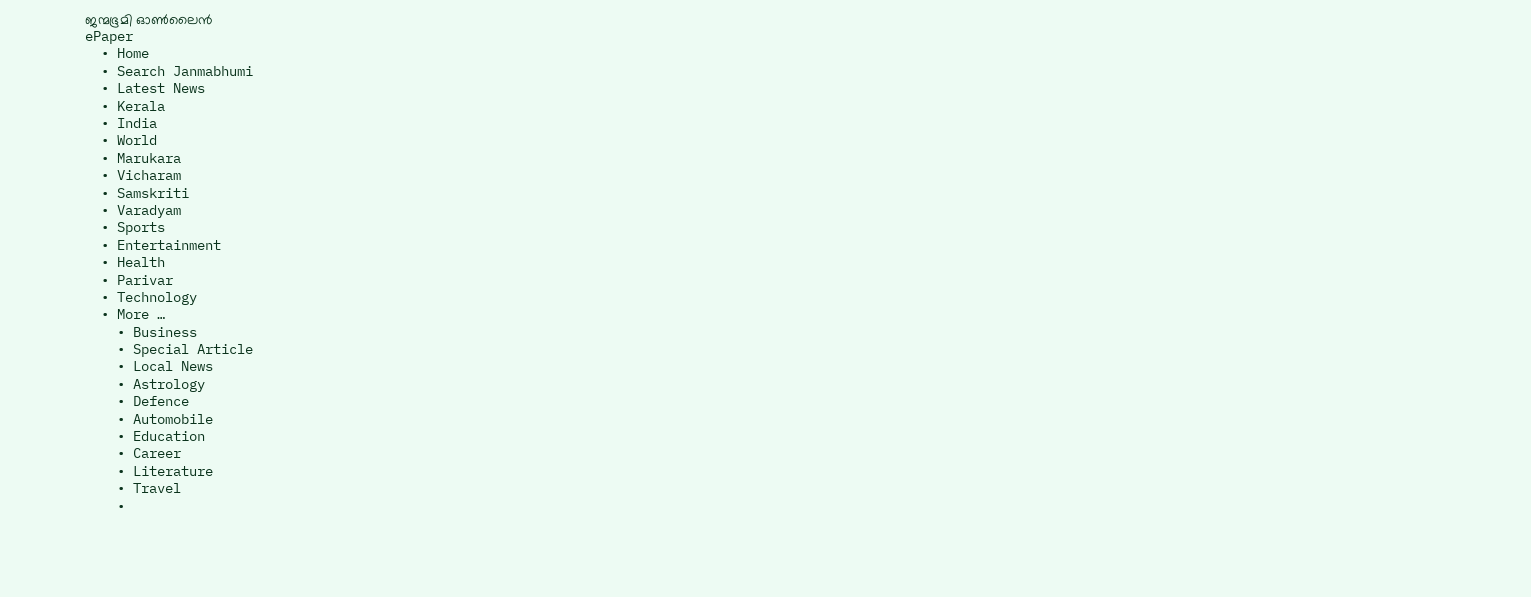ജന്മഭൂമി ഓണ്‍ലൈന്‍
ePaper
  • Home
  • Search Janmabhumi
  • Latest News
  • Kerala
  • India
  • World
  • Marukara
  • Vicharam
  • Samskriti
  • Varadyam
  • Sports
  • Entertainment
  • Health
  • Parivar
  • Technology
  • More …
    • Business
    • Special Article
    • Local News
    • Astrology
    • Defence
    • Automobile
    • Education
    • Career
    • Literature
    • Travel
    •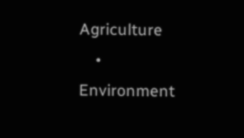Agriculture
    • Environment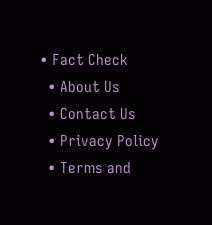• Fact Check
  • About Us
  • Contact Us
  • Privacy Policy
  • Terms and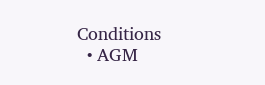Conditions
  • AGM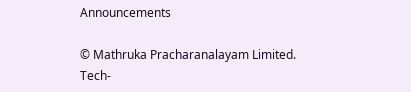Announcements

© Mathruka Pracharanalayam Limited.
Tech-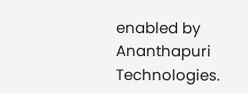enabled by Ananthapuri Technologies.